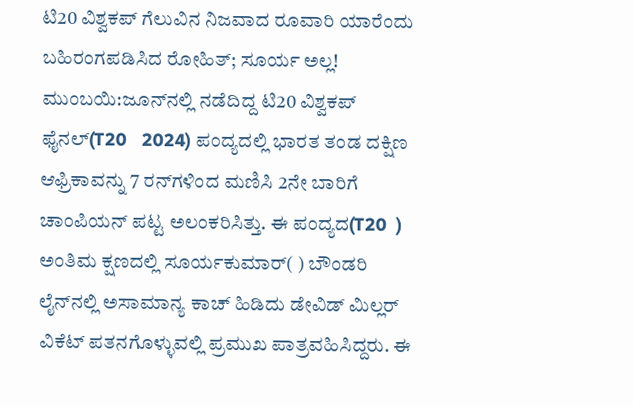ಟಿ20 ವಿಶ್ವಕಪ್‌ ಗೆಲುವಿನ ನಿಜವಾದ ರೂವಾರಿ ಯಾರೆಂದು ಬಹಿರಂಗಪಡಿಸಿದ ರೋಹಿತ್‌; ಸೂರ್ಯ ಅಲ್ಲ!
ಮುಂಬಯಿ:ಜೂನ್‌ನಲ್ಲಿ ನಡೆದಿದ್ದ ಟಿ20 ವಿಶ್ವಕಪ್‌ ಫೈನಲ್‌(T20   2024) ಪಂದ್ಯದಲ್ಲಿ ಭಾರತ ತಂಡ ದಕ್ಷಿಣ ಆಫ್ರಿಕಾವನ್ನು 7 ರನ್‌ಗಳಿಂದ ಮಣಿಸಿ 2ನೇ ಬಾರಿಗೆ ಚಾಂಪಿಯನ್‌ ಪಟ್ಟ ಅಲಂಕರಿಸಿತ್ತು. ಈ ಪಂದ್ಯದ(T20  ) ಅಂತಿಮ ಕ್ಷಣದಲ್ಲಿ ಸೂರ್ಯಕುಮಾರ್‌( ) ಬೌಂಡರಿ ಲೈನ್‌ನಲ್ಲಿ ಅಸಾಮಾನ್ಯ ಕಾಚ್‌ ಹಿಡಿದು ಡೇವಿಡ್‌ ಮಿಲ್ಲರ್‌ ವಿಕೆಟ್‌ ಪತನಗೊಳ್ಳುವಲ್ಲಿ ಪ್ರಮುಖ ಪಾತ್ರವಹಿಸಿದ್ದರು. ಈ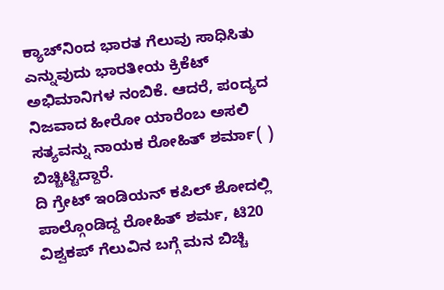ಕ್ಯಾಚ್‌ನಿಂದ ಭಾರತ ಗೆಲುವು ಸಾಧಿಸಿತು ಎನ್ನುವುದು ಭಾರತೀಯ ಕ್ರಿಕೆಟ್‌ ಅಭಿಮಾನಿಗಳ ನಂಬಿಕೆ. ಆದರೆ, ಪಂದ್ಯದ ನಿಜವಾದ ಹೀರೋ ಯಾರೆಂಬ ಅಸಲಿ ಸತ್ಯವನ್ನು ನಾಯಕ ರೋಹಿತ್‌ ಶರ್ಮಾ( ) ಬಿಚ್ಚಿಟ್ಟಿದ್ದಾರೆ.
ದಿ ಗ್ರೇಟ್ ಇಂಡಿಯನ್ ಕಪಿಲ್ ಶೋದಲ್ಲಿ ಪಾಲ್ಗೊಂಡಿದ್ದ ರೋಹಿತ್‌ ಶರ್ಮ, ಟಿ20 ವಿಶ್ವಕಪ್‌ ಗೆಲುವಿನ ಬಗ್ಗೆ ಮನ ಬಿಚ್ಚಿ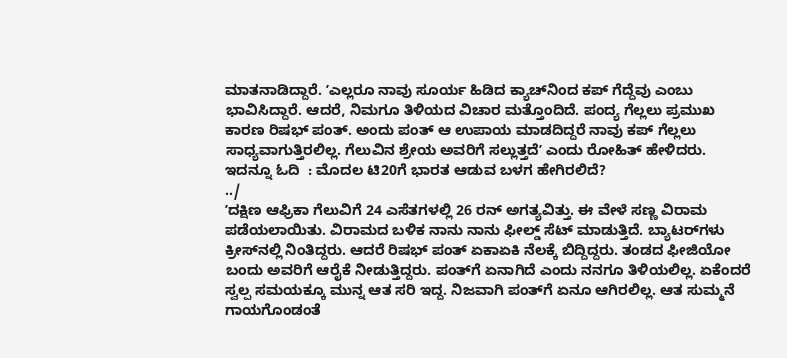ಮಾತನಾಡಿದ್ದಾರೆ. ʼಎಲ್ಲರೂ ನಾವು ಸೂರ್ಯ ಹಿಡಿದ ಕ್ಯಾಚ್‌ನಿಂದ ಕಪ್‌ ಗೆದ್ದೆವು ಎಂಬು ಭಾವಿಸಿದ್ದಾರೆ. ಆದರೆ, ನಿಮಗೂ ತಿಳಿಯದ ವಿಚಾರ ಮತ್ತೊಂದಿದೆ. ಪಂದ್ಯ ಗೆಲ್ಲಲು ಪ್ರಮುಖ ಕಾರಣ ರಿಷಭ್‌ ಪಂತ್‌. ಅಂದು ಪಂತ್‌ ಆ ಉಪಾಯ ಮಾಡದಿದ್ದರೆ ನಾವು ಕಪ್‌ ಗೆಲ್ಲಲು ಸಾಧ್ಯವಾಗುತ್ತಿರಲಿಲ್ಲ. ಗೆಲುವಿನ ಶ್ರೇಯ ಅವರಿಗೆ ಸಲ್ಲುತ್ತದೆʼ ಎಂದು ರೋಹಿತ್‌ ಹೇಳಿದರು.
ಇದನ್ನೂ ಓದಿ  : ಮೊದಲ ಟಿ20ಗೆ ಭಾರತ ಆಡುವ ಬಳಗ ಹೇಗಿರಲಿದೆ?
../
ʼದಕ್ಷಿಣ ಆಫ್ರಿಕಾ ಗೆಲುವಿಗೆ 24 ಎಸೆತಗಳಲ್ಲಿ 26 ರನ್ ಅಗತ್ಯವಿತ್ತು. ಈ ವೇಳೆ ಸಣ್ಣ ವಿರಾಮ ಪಡೆಯಲಾಯಿತು. ವಿರಾಮದ ಬಳಿಕ ನಾನು ನಾನು ಫೀಲ್ಡ್‌ ಸೆಟ್‌ ಮಾಡುತ್ತಿದೆ. ಬ್ಯಾಟರ್‌ಗಳು ಕ್ರೀಸ್‌ನಲ್ಲಿ ನಿಂತಿದ್ದರು. ಆದರೆ ರಿಷಭ್‌ ಪಂತ್‌ ಏಕಾಏಕಿ ನೆಲಕ್ಕೆ ಬಿದ್ದಿದ್ದರು. ತಂಡದ ಫೀಜಿಯೋ ಬಂದು ಅವರಿಗೆ ಆರೈಕೆ ನೀಡುತ್ತಿದ್ದರು. ಪಂತ್‌ಗೆ ಏನಾಗಿದೆ ಎಂದು ನನಗೂ ತಿಳಿಯಲಿಲ್ಲ. ಏಕೆಂದರೆ ಸ್ವಲ್ಪ ಸಮಯಕ್ಕೂ ಮುನ್ನ ಆತ ಸರಿ ಇದ್ದ. ನಿಜವಾಗಿ ಪಂತ್‌ಗೆ ಏನೂ ಆಗಿರಲಿಲ್ಲ. ಆತ ಸುಮ್ಮನೆ ಗಾಯಗೊಂಡಂತೆ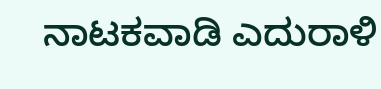ನಾಟಕವಾಡಿ ಎದುರಾಳಿ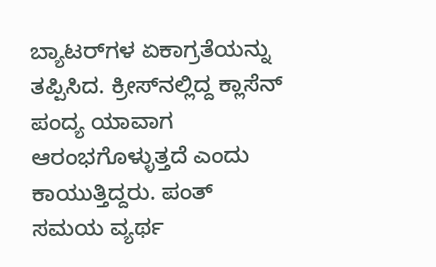ಬ್ಯಾಟರ್‌ಗಳ ಏಕಾಗ್ರತೆಯನ್ನು ತಪ್ಪಿಸಿದ. ಕ್ರೀಸ್‌ನಲ್ಲಿದ್ದ ಕ್ಲಾಸೆನ್‌ ಪಂದ್ಯ ಯಾವಾಗ ಆರಂಭಗೊಳ್ಳುತ್ತದೆ ಎಂದು ಕಾಯುತ್ತಿದ್ದರು. ಪಂತ್‌ ಸಮಯ ವ್ಯರ್ಥ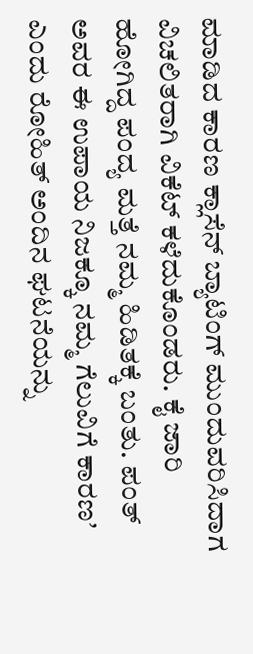ಮಾಡಿದ ಕಾರಣ ಕ್ಲಾಸೆನ್‌ ಬ್ಯಾಟಿಂಗ್‌ ಮುಂದುವರಿಸಿದಾಗ ವಿಚಲಿತರಾಗಿ ವಿಕೆಟ್‌ ಕಳೆದುಕೊಂಡರು. ಕೈ ಜಾರಿ ಹೋಗಿದ್ದ ಪಂದ್ಯ ಮತ್ತೆ ನಮ್ಮ ಹಿಡಿತಕ್ಕೆ ಬಂತು. ಪಂತ್‌ ಅವರ ಈ ಉಪಾಯ ನಿಜಕ್ಕೂ ನಮ್ಮ ಗೆಲುವಿಗೆ ಕಾರಣʼ ಎಂದು ರೋಹಿತ್‌ ಅಂದಿನ ಘಟನೆಯನ್ನು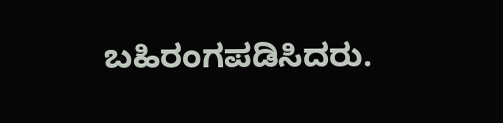ಬಹಿರಂಗಪಡಿಸಿದರು.